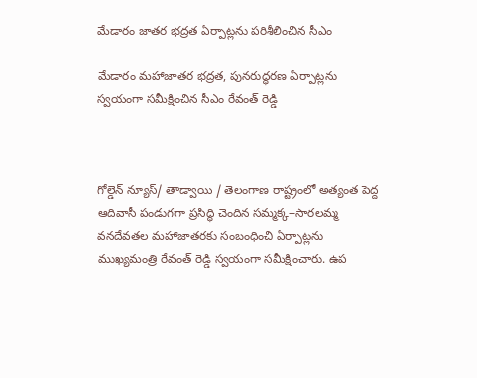మేడారం జాతర భద్రత ఏర్పాట్లను పరిశీలించిన సీఎం

మేడారం మహాజాతర భద్రత, పునరుద్ధరణ ఏర్పాట్లను స్వయంగా సమీక్షించిన సీఎం రేవంత్ రెడ్డి



గోల్డెన్ న్యూస్/ తాడ్వాయి / తెలంగాణ రాష్ట్రంలో అత్యంత పెద్ద ఆదివాసీ పండుగగా ప్రసిద్ధి చెందిన సమ్మక్క–సారలమ్మ వనదేవతల మహాజాతరకు సంబంధించి ఏర్పాట్లను ముఖ్యమంత్రి రేవంత్ రెడ్డి స్వయంగా సమీక్షించారు. ఉప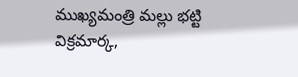ముఖ్యమంత్రి మల్లు భట్టి విక్రమార్క,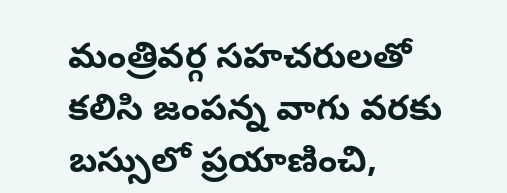మంత్రివర్గ సహచరులతో కలిసి జంపన్న వాగు వరకు బస్సులో ప్రయాణించి,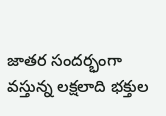జాతర సందర్భంగా వస్తున్న లక్షలాది భక్తుల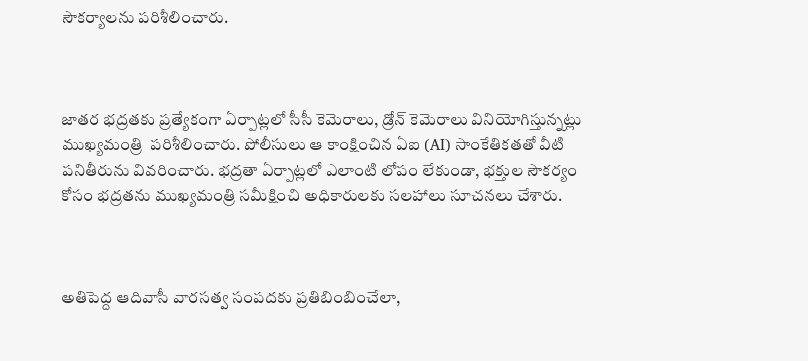సౌకర్యాలను పరిశీలించారు.



జాతర భద్రతకు ప్రత్యేకంగా ఏర్పాట్లలో సీసీ కెమెరాలు, డ్రోన్ కెమెరాలు వినియోగిస్తున్నట్లు ముఖ్యమంత్రి  పరిశీలించారు. పోలీసులు ఆ కాంక్షించిన ఏఐ (AI) సాంకేతికతతో వీటి పనితీరును వివరించారు. భద్రతా ఏర్పాట్లలో ఎలాంటి లోపం లేకుండా, భక్తుల సౌకర్యం కోసం భద్రతను ముఖ్యమంత్రి సమీక్షించి అధికారులకు సలహాలు సూచనలు చేశారు.



అతిపెద్ద ఆదివాసీ వారసత్వ సంపదకు ప్రతిబింబించేలా,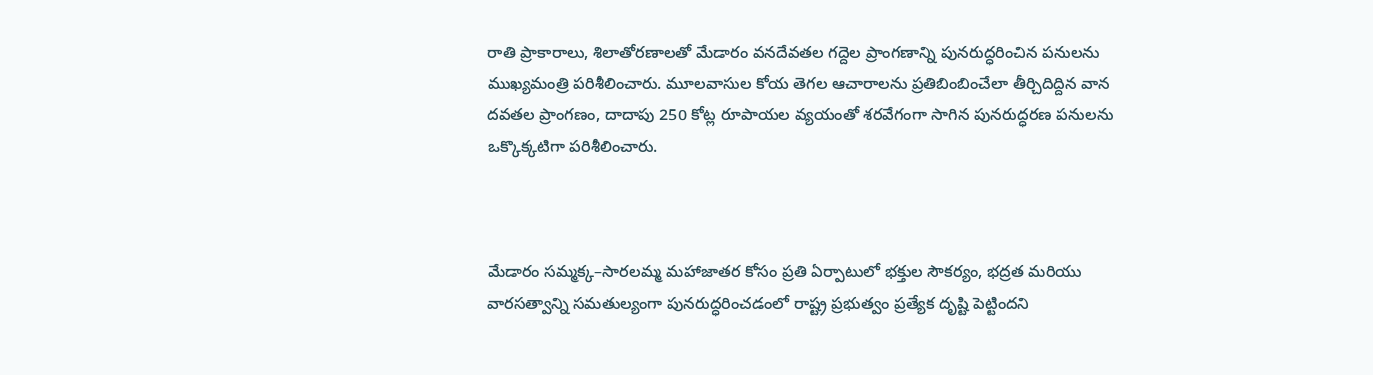రాతి ప్రాకారాలు, శిలాతోరణాలతో మేడారం వనదేవతల గద్దెల ప్రాంగణాన్ని పునరుద్ధరించిన పనులను ముఖ్యమంత్రి పరిశీలించారు. మూలవాసుల కోయ తెగల ఆచారాలను ప్రతిబింబించేలా తీర్చిదిద్దిన వాన దవతల ప్రాంగణం, దాదాపు 250 కోట్ల రూపాయల వ్యయంతో శరవేగంగా సాగిన పునరుద్ధరణ పనులను ఒక్కొక్కటిగా పరిశీలించారు.



మేడారం సమ్మక్క–సారలమ్మ మహాజాతర కోసం ప్రతి ఏర్పాటులో భక్తుల సౌకర్యం, భద్రత మరియు వారసత్వాన్ని సమతుల్యంగా పునరుద్ధరించడంలో రాష్ట్ర ప్రభుత్వం ప్రత్యేక దృష్టి పెట్టిందని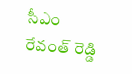సీఎం రేవంత్ రెడ్డి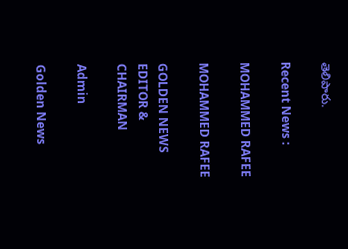తెలిపారు.

Recent News :

MOHAMMED RAFEE

MOHAMMED RAFEE

GOLDEN NEWS EDITOR & CHAIRMAN

Admin

Golden News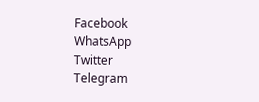Facebook
WhatsApp
Twitter
Telegram